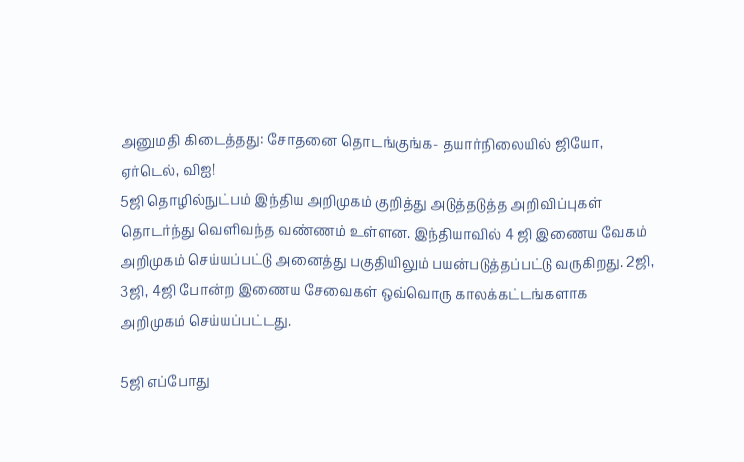அனுமதி கிடைத்தது: சோதனை தொடங்குங்க- தயார்நிலையில் ஜியோ, ஏர்டெல், விஐ!
5ஜி தொழில்நுட்பம் இந்திய அறிமுகம் குறித்து அடுத்தடுத்த அறிவிப்புகள் தொடர்ந்து வெளிவந்த வண்ணம் உள்ளன. இந்தியாவில் 4 ஜி இணைய வேகம் அறிமுகம் செய்யப்பட்டு அனைத்து பகுதியிலும் பயன்படுத்தப்பட்டு வருகிறது. 2ஜி, 3ஜி, 4ஜி போன்ற இணைய சேவைகள் ஒவ்வொரு காலக்கட்டங்களாக அறிமுகம் செய்யப்பட்டது.

5ஜி எப்போது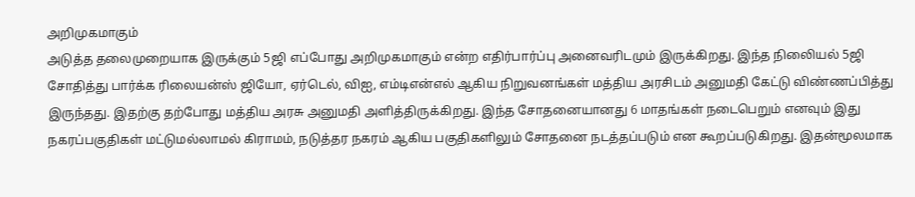அறிமுகமாகும்
அடுத்த தலைமுறையாக இருக்கும் 5ஜி எப்போது அறிமுகமாகும் என்ற எதிர்பார்ப்பு அனைவரிடமும் இருக்கிறது. இந்த நிலைியல் 5ஜி சோதித்து பார்க்க ரிலையன்ஸ் ஜியோ, ஏர்டெல், விஐ, எம்டிஎன்எல் ஆகிய நிறுவனங்கள் மத்திய அரசிடம் அனுமதி கேட்டு விண்ணப்பித்து இருந்தது. இதற்கு தற்போது மத்திய அரசு அனுமதி அளித்திருக்கிறது. இந்த சோதனையானது 6 மாதங்கள் நடைபெறும் எனவும் இது நகரப்பகுதிகள் மட்டுமல்லாமல் கிராமம், நடுத்தர நகரம் ஆகிய பகுதிகளிலும் சோதனை நடத்தப்படும் என கூறப்படுகிறது. இதன்மூலமாக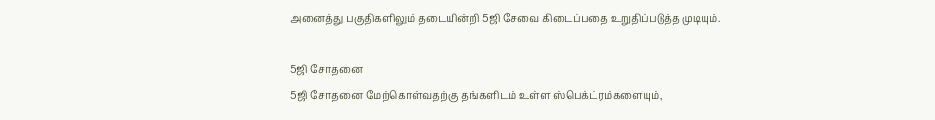அனைத்து பகுதிகளிலும் தடையின்றி 5ஜி சேவை கிடைப்பதை உறுதிப்படுத்த முடியும்.

5ஜி சோதனை
5ஜி சோதனை மேற்கொள்வதற்கு தங்களிடம் உள்ள ஸ்பெக்ட்ரம்களையும்,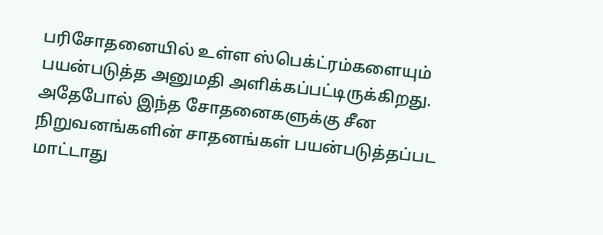பரிசோதனையில் உள்ள ஸ்பெக்ட்ரம்களையும் பயன்படுத்த அனுமதி அளிக்கப்பட்டிருக்கிறது. அதேபோல் இந்த சோதனைகளுக்கு சீன நிறுவனங்களின் சாதனங்கள் பயன்படுத்தப்பட மாட்டாது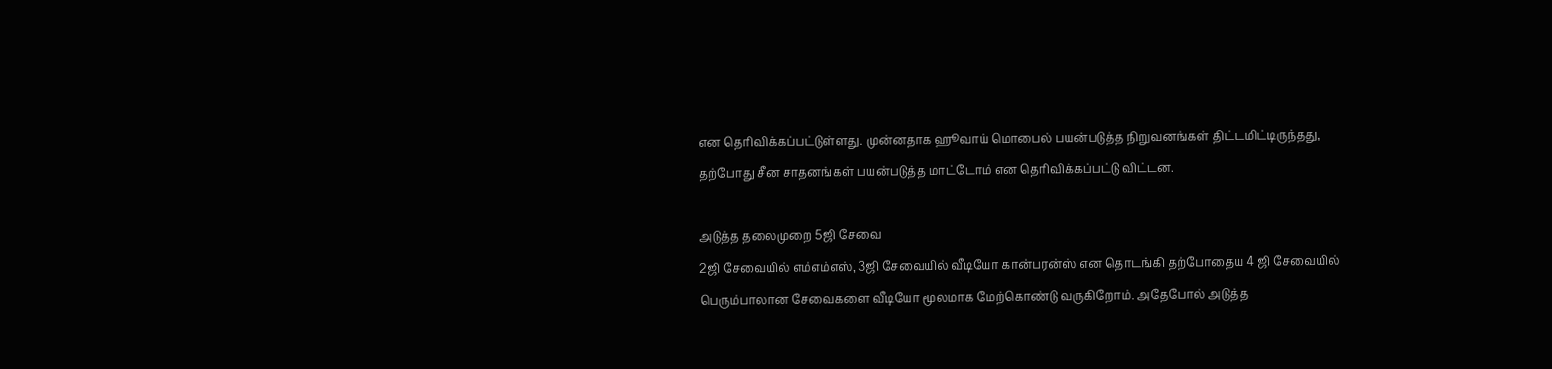என தெரிவிக்கப்பட்டுள்ளது. முன்னதாக ஹூவாய் மொபைல் பயன்படுத்த நிறுவனங்கள் திட்டமிட்டிருந்தது, தற்போது சீன சாதனங்கள் பயன்படுத்த மாட்டோம் என தெரிவிக்கப்பட்டு விட்டன.

அடுத்த தலைமுறை 5ஜி சேவை
2ஜி சேவையில் எம்எம்எஸ், 3ஜி சேவையில் வீடியோ கான்பரன்ஸ் என தொடங்கி தற்போதைய 4 ஜி சேவையில் பெரும்பாலான சேவைகளை வீடியோ மூலமாக மேற்கொண்டு வருகிறோம். அதேபோல் அடுத்த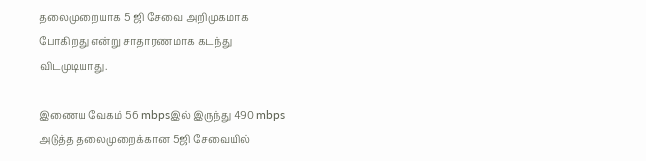தலைமுறையாக 5 ஜி சேவை அறிமுகமாக போகிறது என்று சாதாரணமாக கடந்து விடமுடியாது.

இணைய வேகம் 56 mbpsஇல் இருந்து 490 mbps
அடுத்த தலைமுறைக்கான 5ஜி சேவையில்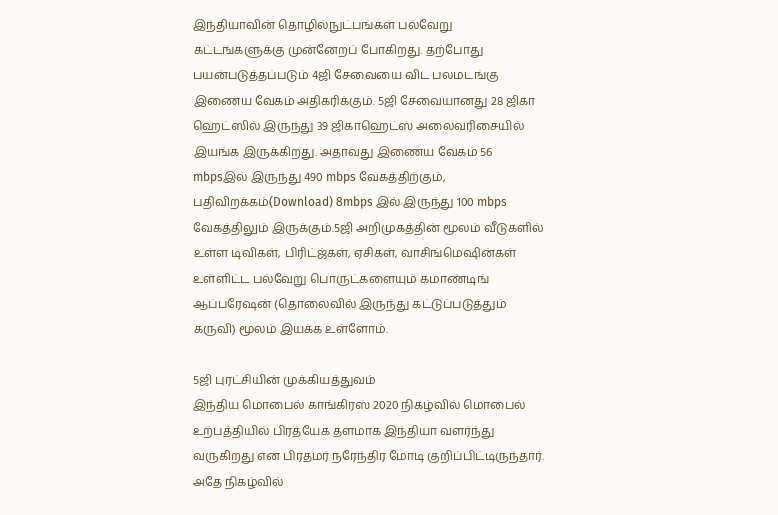இந்தியாவின் தொழில்நுட்பங்கள் பல்வேறு கட்டங்களுக்கு முன்னேறப் போகிறது. தற்போது பயன்படுத்தப்படும் 4ஜி சேவையை விட பலமடங்கு இணைய வேகம் அதிகரிக்கும். 5ஜி சேவையானது 28 ஜிகா ஹெட்ஸில் இருந்து 39 ஜிகாஹெட்ஸ் அலைவரிசையில் இயங்க இருக்கிறது. அதாவது இணைய வேகம் 56 mbpsஇல் இருந்து 490 mbps வேகத்திற்கும், பதிவிறக்கம்(Download) 8mbps இல் இருந்து 100 mbps வேகத்திலும் இருக்கும்.5ஜி அறிமுகத்தின் மூலம் வீடுகளில் உள்ள டிவிகள், பிரிட்ஜ்கள், ஏசிகள், வாசிங்மெஷின்கள் உள்ளிட்ட பல்வேறு பொருட்களையும் கமாண்டிங் ஆப்பரேஷன் (தொலைவில் இருந்து கட்டுப்படுத்தும் கருவி) மூலம் இயக்க உள்ளோம்.

5ஜி புரட்சியின் முக்கியத்துவம்
இந்திய மொபைல் காங்கிரஸ் 2020 நிகழ்வில் மொபைல் உற்பத்தியில் பிரத்யேக தளமாக இந்தியா வளர்ந்து வருகிறது என பிரதமர் நரேந்திர மோடி குறிப்பிட்டிருந்தார். அதே நிகழ்வில்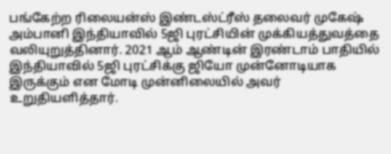பங்கேற்ற ரிலையன்ஸ் இண்டஸ்ட்ரீஸ் தலைவர் முகேஷ் அம்பானி இந்தியாவில் 5ஜி புரட்சியின் முக்கியத்துவத்தை வலியுறுத்தினார். 2021 ஆம் ஆண்டின் இரண்டாம் பாதியில் இந்தியாவில் 5ஜி புரட்சிக்கு ஜியோ முன்னோடியாக இருக்கும் என மோடி முன்னிலையில் அவர் உறுதியளித்தார்.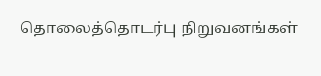தொலைத்தொடர்பு நிறுவனங்கள்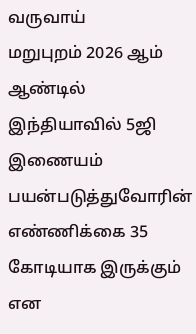வருவாய்
மறுபுறம் 2026 ஆம் ஆண்டில் இந்தியாவில் 5ஜி இணையம் பயன்படுத்துவோரின் எண்ணிக்கை 35 கோடியாக இருக்கும் என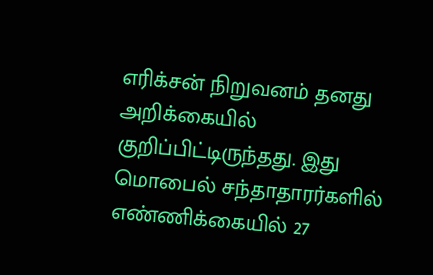எரிக்சன் நிறுவனம் தனது அறிக்கையில் குறிப்பிட்டிருந்தது. இது மொபைல் சந்தாதாரர்களில் எண்ணிக்கையில் 27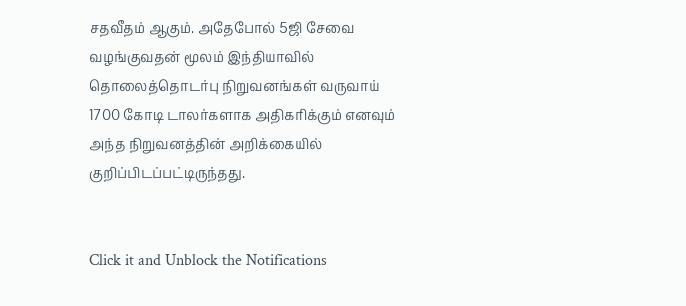சதவீதம் ஆகும். அதேபோல் 5ஜி சேவை வழங்குவதன் மூலம் இந்தியாவில் தொலைத்தொடர்பு நிறுவனங்கள் வருவாய் 1700 கோடி டாலர்களாக அதிகரிக்கும் எனவும் அந்த நிறுவனத்தின் அறிக்கையில் குறிப்பிடப்பட்டிருந்தது.


Click it and Unblock the Notifications